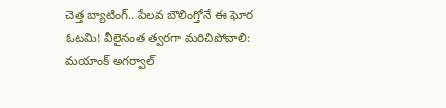చెత్త బ్యాటింగ్.. పేలవ బౌలింగ్తోనే ఈ ఘోర ఓటమి! వీలైనంత త్వరగా మరిచిపోవాలి: మయాంక్ అగర్వాల్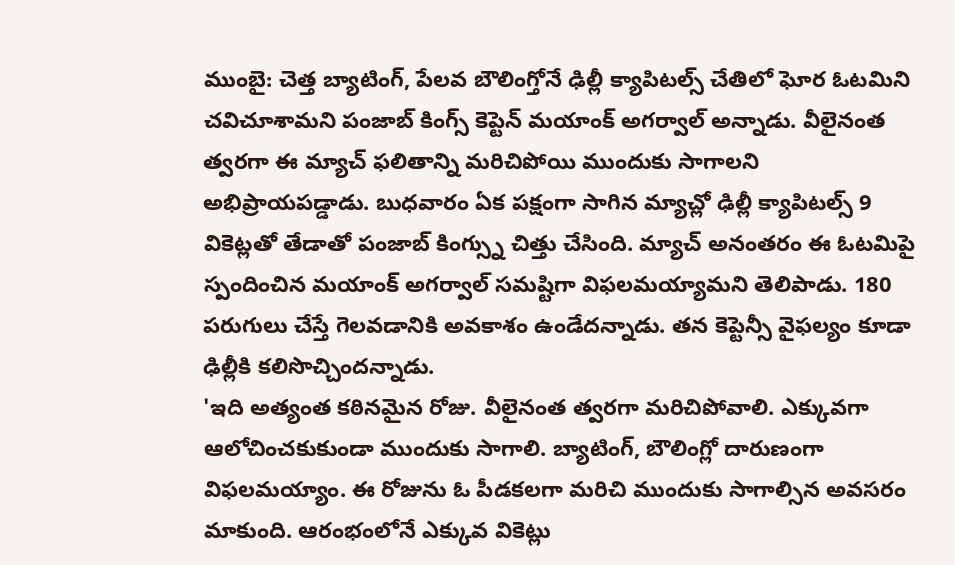ముంబై: చెత్త బ్యాటింగ్, పేలవ బౌలింగ్తోనే ఢిల్లీ క్యాపిటల్స్ చేతిలో ఘోర ఓటమిని చవిచూశామని పంజాబ్ కింగ్స్ కెప్టెన్ మయాంక్ అగర్వాల్ అన్నాడు. వీలైనంత త్వరగా ఈ మ్యాచ్ ఫలితాన్ని మరిచిపోయి ముందుకు సాగాలని అభిప్రాయపడ్డాడు. బుధవారం ఏక పక్షంగా సాగిన మ్యాచ్లో ఢిల్లీ క్యాపిటల్స్ 9 వికెట్లతో తేడాతో పంజాబ్ కింగ్స్ను చిత్తు చేసింది. మ్యాచ్ అనంతరం ఈ ఓటమిపై స్పందించిన మయాంక్ అగర్వాల్ సమష్టిగా విఫలమయ్యామని తెలిపాడు. 180 పరుగులు చేస్తే గెలవడానికి అవకాశం ఉండేదన్నాడు. తన కెప్టెన్సీ వైఫల్యం కూడా ఢిల్లీకి కలిసొచ్చిందన్నాడు.
'ఇది అత్యంత కఠినమైన రోజు. వీలైనంత త్వరగా మరిచిపోవాలి. ఎక్కువగా ఆలోచించకుకుండా ముందుకు సాగాలి. బ్యాటింగ్, బౌలింగ్లో దారుణంగా విఫలమయ్యాం. ఈ రోజును ఓ పీడకలగా మరిచి ముందుకు సాగాల్సిన అవసరం మాకుంది. ఆరంభంలోనే ఎక్కువ వికెట్లు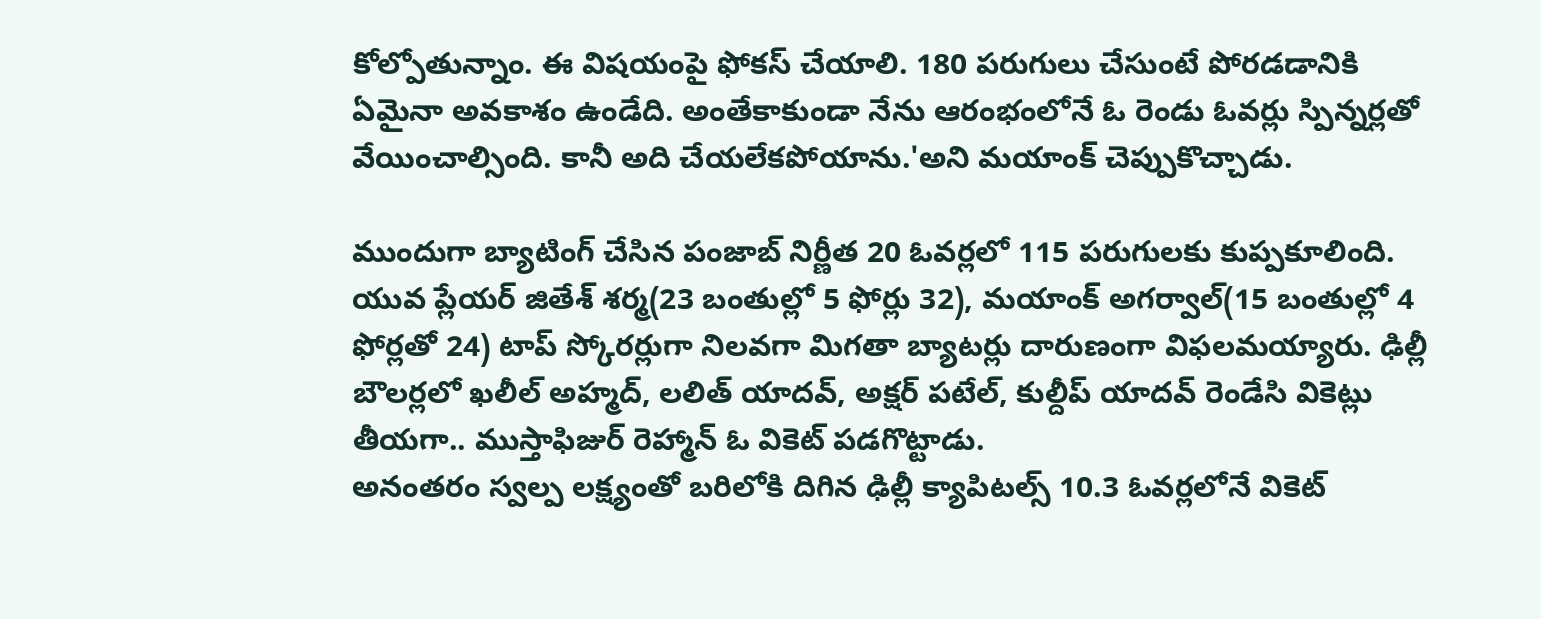కోల్పోతున్నాం. ఈ విషయంపై ఫోకస్ చేయాలి. 180 పరుగులు చేసుంటే పోరడడానికి ఏమైనా అవకాశం ఉండేది. అంతేకాకుండా నేను ఆరంభంలోనే ఓ రెండు ఓవర్లు స్పిన్నర్లతో వేయించాల్సింది. కానీ అది చేయలేకపోయాను.'అని మయాంక్ చెప్పుకొచ్చాడు.

ముందుగా బ్యాటింగ్ చేసిన పంజాబ్ నిర్ణీత 20 ఓవర్లలో 115 పరుగులకు కుప్పకూలింది. యువ ప్లేయర్ జితేశ్ శర్మ(23 బంతుల్లో 5 ఫోర్లు 32), మయాంక్ అగర్వాల్(15 బంతుల్లో 4 ఫోర్లతో 24) టాప్ స్కోరర్లుగా నిలవగా మిగతా బ్యాటర్లు దారుణంగా విఫలమయ్యారు. ఢిల్లీ బౌలర్లలో ఖలీల్ అహ్మద్, లలిత్ యాదవ్, అక్షర్ పటేల్, కుల్దీప్ యాదవ్ రెండేసి వికెట్లు తీయగా.. ముస్తాఫిజుర్ రెహ్మాన్ ఓ వికెట్ పడగొట్టాడు.
అనంతరం స్వల్ప లక్ష్యంతో బరిలోకి దిగిన ఢిల్లీ క్యాపిటల్స్ 10.3 ఓవర్లలోనే వికెట్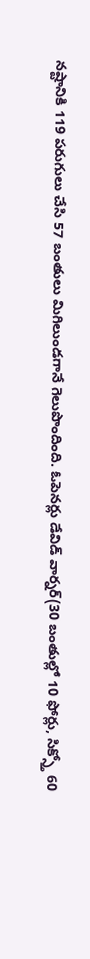నష్టానికి 119 పరుగులు చేసి 57 బంతులు మిగిలుండగానే గెలుపొందింది. ఓపెనర్లు డేవిడ్ వార్నర్(30 బంతుల్లో 10 ఫోర్లు, సిక్స్తో 60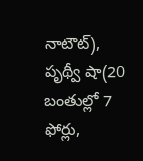నాటౌట్), పృథ్వీ షా(20 బంతుల్లో 7 ఫోర్లు,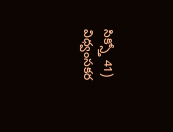సిక్స్తో 41) విధ్వంసకర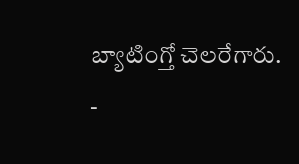బ్యాటింగ్తో చెలరేగారు.
-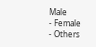Male
- Female
- Others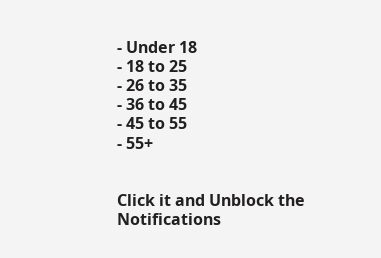- Under 18
- 18 to 25
- 26 to 35
- 36 to 45
- 45 to 55
- 55+


Click it and Unblock the Notifications